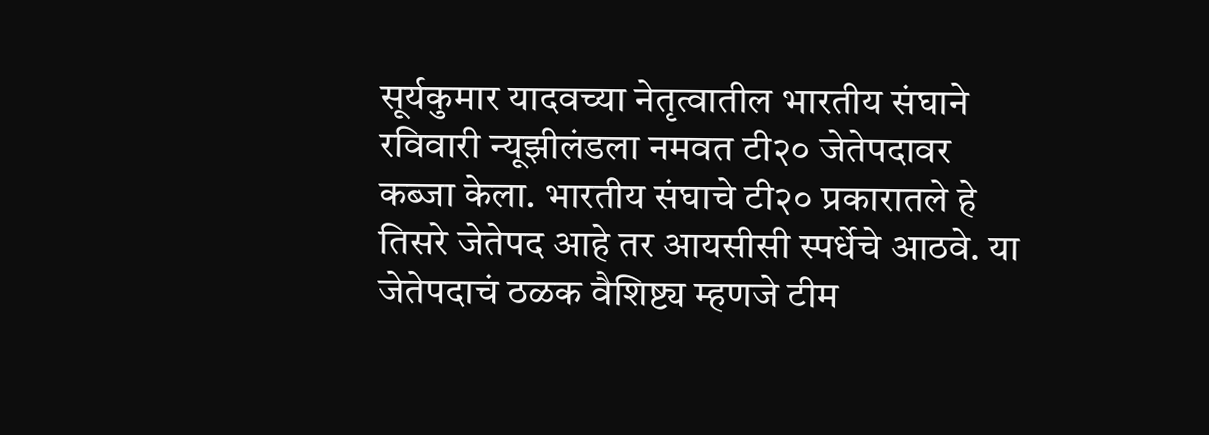सूर्यकुमार यादवच्या नेतृत्वातील भारतीय संघाने रविवारी न्यूझीलंडला नमवत टी२० जेतेपदावर कब्जा केला. भारतीय संघाचे टी२० प्रकारातले हे तिसरे जेतेपद आहे तर आयसीसी स्पर्धेचे आठवे. या जेतेपदाचं ठळक वैशिष्ट्य म्हणजे टीम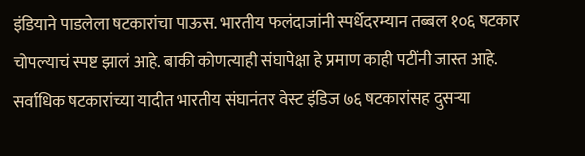इंडियाने पाडलेला षटकारांचा पाऊस. भारतीय फलंदाजांनी स्पर्धेदरम्यान तब्बल १०६ षटकार चोपल्याचं स्पष्ट झालं आहे. बाकी कोणत्याही संघापेक्षा हे प्रमाण काही पटींनी जास्त आहे. सर्वाधिक षटकारांच्या यादीत भारतीय संघानंतर वेस्ट इंडिज ७६ षटकारांसह दुसऱ्या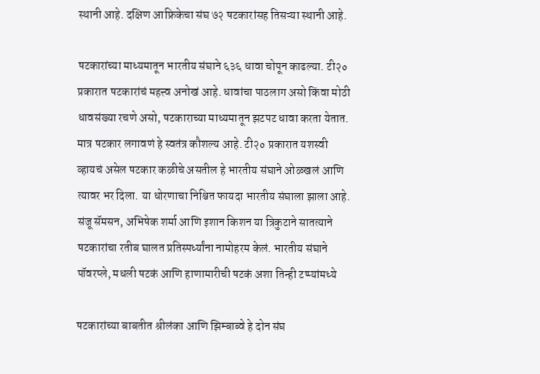स्थानी आहे. दक्षिण आफ्रिकेचा संघ ७२ षटकारांसह तिसऱ्या स्थानी आहे.

षटकारांच्या माध्यमातून भारतीय संघाने ६३६ धावा चोपून काढल्या. टी२० प्रकारात षटकारांचं महत्त्व अनोखं आहे. धावांचा पाठलाग असो किंवा मोठी धावसंख्या रचणे असो, षटकाराच्या माध्यमातून झटपट धावा करता येतात. मात्र षटकार लगावणं हे स्वतंत्र कौशल्य आहे. टी२० प्रकारात यशस्वी व्हायचं असेल षटकार कळीचे असतील हे भारतीय संघाने ओळखलं आणि त्यावर भर दिला. या धोरणाचा निश्चित फायदा भारतीय संघाला झाला आहे. संजू सॅमसन, अभिषेक शर्मा आणि इशान किशन या त्रिकुटाने सातत्याने षटकारांचा रतीब घालत प्रतिस्पर्ध्यांना नामोहरम केलं. भारतीय संघाने पॉवरप्ले, मधली षटकं आणि हाणामारीची षटकं अशा तिन्ही टप्प्यांमध्ये

षटकारांच्या बाबतीत श्रीलंका आणि झिम्बाब्वे हे दोन संघ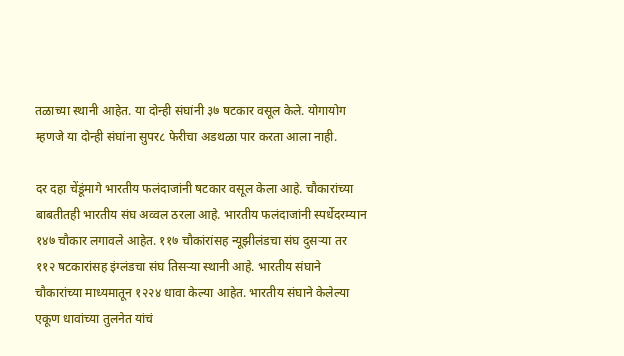तळाच्या स्थानी आहेत. या दोन्ही संघांनी ३७ षटकार वसूल केले. योगायोग म्हणजे या दोन्ही संघांना सुपर८ फेरीचा अडथळा पार करता आला नाही.

दर दहा चेंडूंमागे भारतीय फलंदाजांनी षटकार वसूल केला आहे. चौकारांच्या बाबतीतही भारतीय संघ अव्वल ठरला आहे. भारतीय फलंदाजांनी स्पर्धेदरम्यान १४७ चौकार लगावले आहेत. ११७ चौकांरांसह न्यूझीलंडचा संघ दुसऱ्या तर ११२ षटकारांसह इंग्लंडचा संघ तिसऱ्या स्थानी आहे. भारतीय संघाने चौकारांच्या माध्यमातून १२२४ धावा केल्या आहेत. भारतीय संघाने केलेल्या एकूण धावांच्या तुलनेत यांचं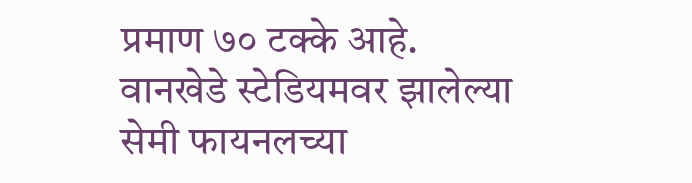प्रमाण ७० टक्के आहे. वानखेडे स्टेडियमवर झालेल्या सेमी फायनलच्या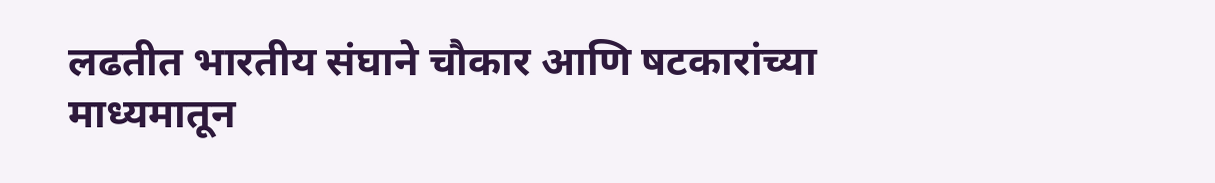लढतीत भारतीय संघाने चौकार आणि षटकारांच्या माध्यमातून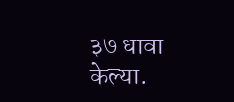३७ धावा केल्या.